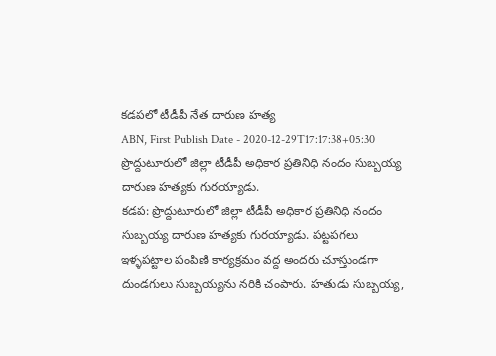కడపలో టీడీపీ నేత దారుణ హత్య
ABN, First Publish Date - 2020-12-29T17:17:38+05:30
ప్రొద్దుటూరులో జిల్లా టీడీపీ అధికార ప్రతినిధి నందం సుబ్బయ్య దారుణ హత్యకు గురయ్యాడు.
కడప: ప్రొద్దుటూరులో జిల్లా టీడీపీ అధికార ప్రతినిధి నందం సుబ్బయ్య దారుణ హత్యకు గురయ్యాడు. పట్టపగలు ఇళ్ళపట్టాల పంపిణి కార్యక్రమం వద్ద అందరు చూస్తుండగా దుండగులు సుబ్బయ్యను నరికి చంపారు. హతుడు సుబ్బయ్య,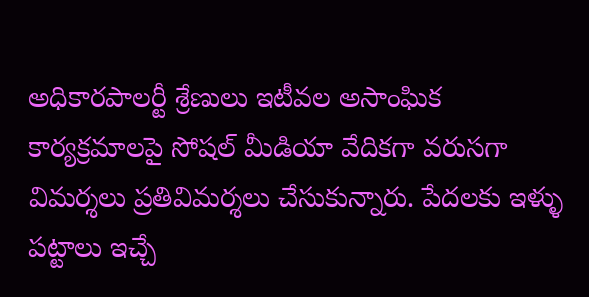అధికారపాలర్టీ శ్రేణులు ఇటీవల అసాంఘిక కార్యక్రమాలపై సోషల్ మీడియా వేదికగా వరుసగా విమర్శలు ప్రతివిమర్శలు చేసుకున్నారు. పేదలకు ఇళ్ళు పట్టాలు ఇచ్చే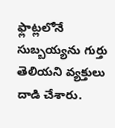ఫ్లాట్లలోనే సుబ్బయ్యను గుర్తు తెలియని వ్యక్తులు దాడి చేశారు.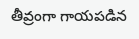తీవ్రంగా గాయపడిన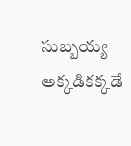సుబ్బయ్య అక్కడికక్కడే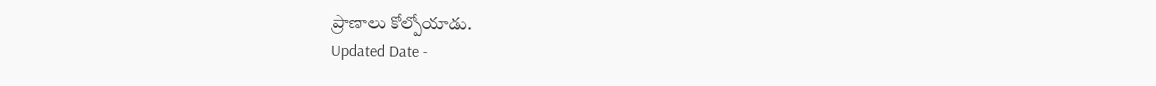ప్రాణాలు కోల్పోయాడు.
Updated Date -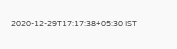2020-12-29T17:17:38+05:30 IST